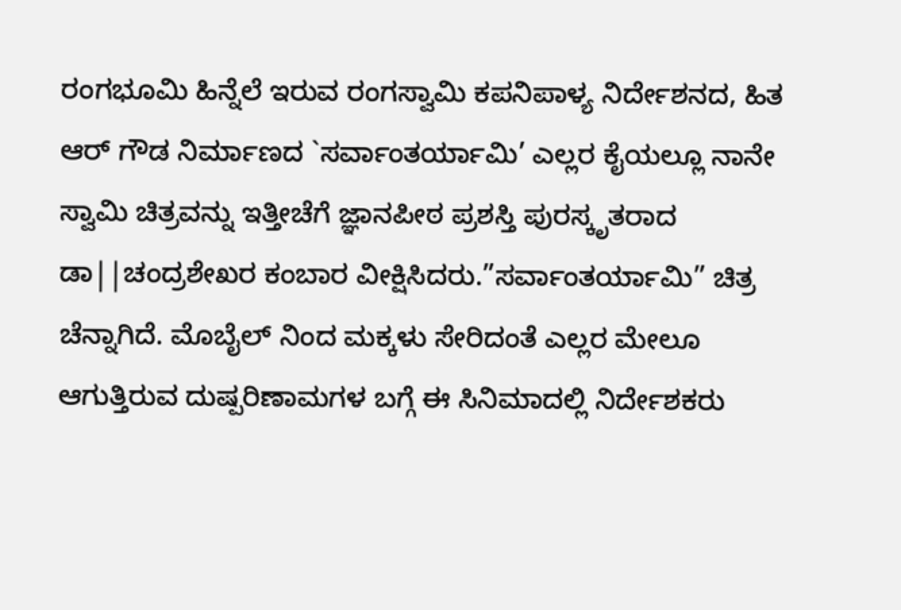ರಂಗಭೂಮಿ ಹಿನ್ನೆಲೆ ಇರುವ ರಂಗಸ್ವಾಮಿ ಕಪನಿಪಾಳ್ಯ ನಿರ್ದೇಶನದ, ಹಿತ ಆರ್ ಗೌಡ ನಿರ್ಮಾಣದ `ಸರ್ವಾಂತರ್ಯಾಮಿ’ ಎಲ್ಲರ ಕೈಯಲ್ಲೂ ನಾನೇ ಸ್ವಾಮಿ ಚಿತ್ರವನ್ನು ಇತ್ತೀಚೆಗೆ ಜ್ಞಾನಪೀಠ ಪ್ರಶಸ್ತಿ ಪುರಸ್ಕೃತರಾದ ಡಾ||ಚಂದ್ರಶೇಖರ ಕಂಬಾರ ವೀಕ್ಷಿಸಿದರು.”ಸರ್ವಾಂತರ್ಯಾಮಿ” ಚಿತ್ರ ಚೆನ್ನಾಗಿದೆ. ಮೊಬೈಲ್ ನಿಂದ ಮಕ್ಕಳು ಸೇರಿದಂತೆ ಎಲ್ಲರ ಮೇಲೂ ಆಗುತ್ತಿರುವ ದುಷ್ಪರಿಣಾಮಗಳ ಬಗ್ಗೆ ಈ ಸಿನಿಮಾದಲ್ಲಿ ನಿರ್ದೇಶಕರು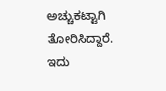ಅಚ್ಚುಕಟ್ಟಾಗಿ ತೋರಿಸಿದ್ದಾರೆ. ಇದು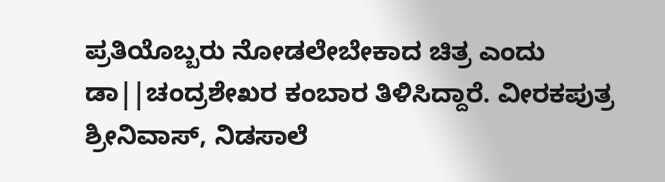ಪ್ರತಿಯೊಬ್ಬರು ನೋಡಲೇಬೇಕಾದ ಚಿತ್ರ ಎಂದು ಡಾ||ಚಂದ್ರಶೇಖರ ಕಂಬಾರ ತಿಳಿಸಿದ್ದಾರೆ. ವೀರಕಪುತ್ರ ಶ್ರೀನಿವಾಸ್, ನಿಡಸಾಲೆ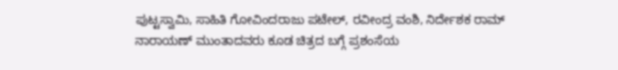ಪುಟ್ಟಸ್ವಾಮಿ, ಸಾಹಿತಿ ಗೋವಿಂದರಾಜು ಪಟೇಲ್, ರವೀಂದ್ರ ವಂಶಿ, ನಿರ್ದೇಶಕ ರಾಮ್ ನಾರಾಯಣ್ ಮುಂತಾದವರು ಕೂಡ ಚಿತ್ರದ ಬಗ್ಗೆ ಪ್ರಶಂಸೆಯ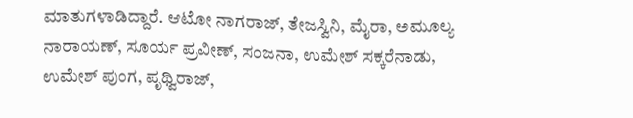ಮಾತುಗಳಾಡಿದ್ದಾರೆ. ಆಟೋ ನಾಗರಾಜ್, ತೇಜಸ್ವಿನಿ, ಮೈರಾ, ಅಮೂಲ್ಯ ನಾರಾಯಣ್, ಸೂರ್ಯ ಪ್ರವೀಣ್, ಸಂಜನಾ, ಉಮೇಶ್ ಸಕ್ಕರೆನಾಡು, ಉಮೇಶ್ ಪುಂಗ, ಪೃಥ್ವಿರಾಜ್,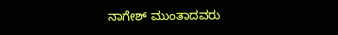ನಾಗೇಶ್ ಮುಂತಾದವರು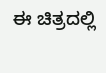ಈ ಚಿತ್ರದಲ್ಲಿ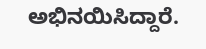ಅಭಿನಯಿಸಿದ್ದಾರೆ.